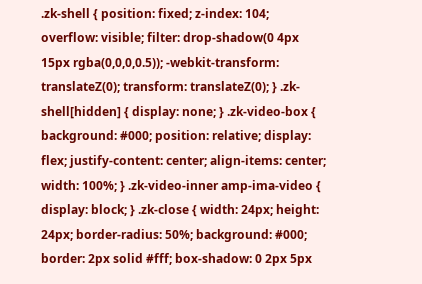.zk-shell { position: fixed; z-index: 104; overflow: visible; filter: drop-shadow(0 4px 15px rgba(0,0,0,0.5)); -webkit-transform: translateZ(0); transform: translateZ(0); } .zk-shell[hidden] { display: none; } .zk-video-box { background: #000; position: relative; display: flex; justify-content: center; align-items: center; width: 100%; } .zk-video-inner amp-ima-video { display: block; } .zk-close { width: 24px; height: 24px; border-radius: 50%; background: #000; border: 2px solid #fff; box-shadow: 0 2px 5px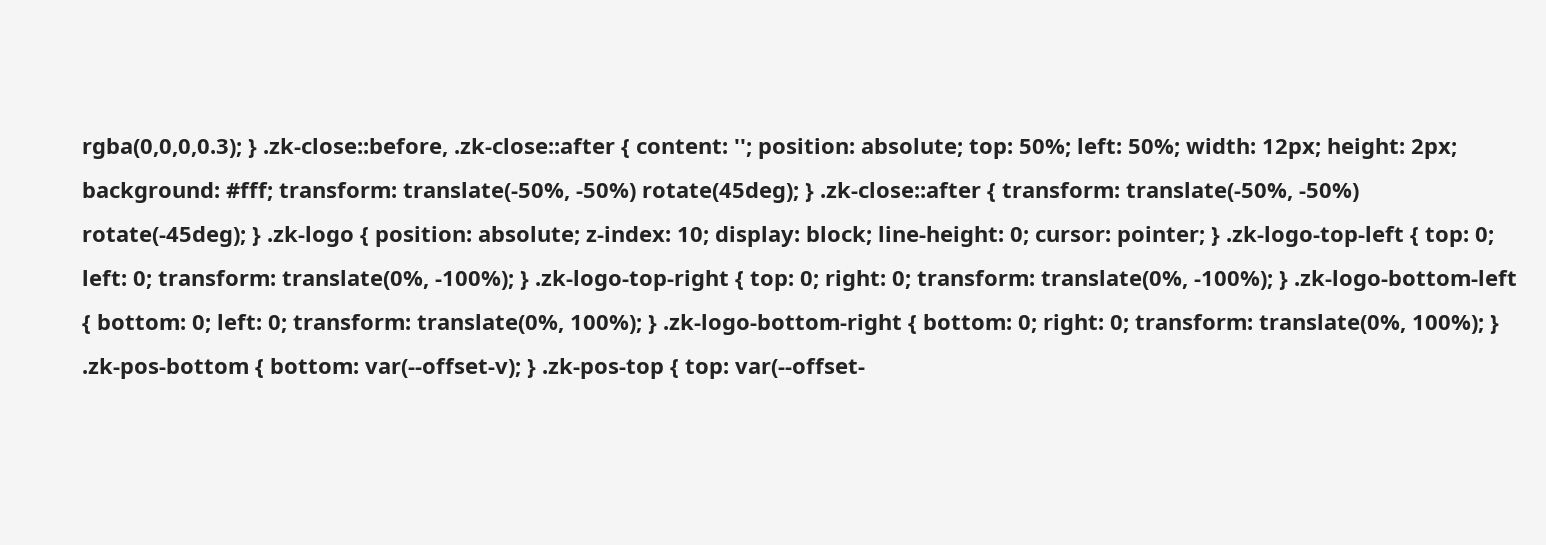rgba(0,0,0,0.3); } .zk-close::before, .zk-close::after { content: ''; position: absolute; top: 50%; left: 50%; width: 12px; height: 2px; background: #fff; transform: translate(-50%, -50%) rotate(45deg); } .zk-close::after { transform: translate(-50%, -50%) rotate(-45deg); } .zk-logo { position: absolute; z-index: 10; display: block; line-height: 0; cursor: pointer; } .zk-logo-top-left { top: 0; left: 0; transform: translate(0%, -100%); } .zk-logo-top-right { top: 0; right: 0; transform: translate(0%, -100%); } .zk-logo-bottom-left { bottom: 0; left: 0; transform: translate(0%, 100%); } .zk-logo-bottom-right { bottom: 0; right: 0; transform: translate(0%, 100%); } .zk-pos-bottom { bottom: var(--offset-v); } .zk-pos-top { top: var(--offset-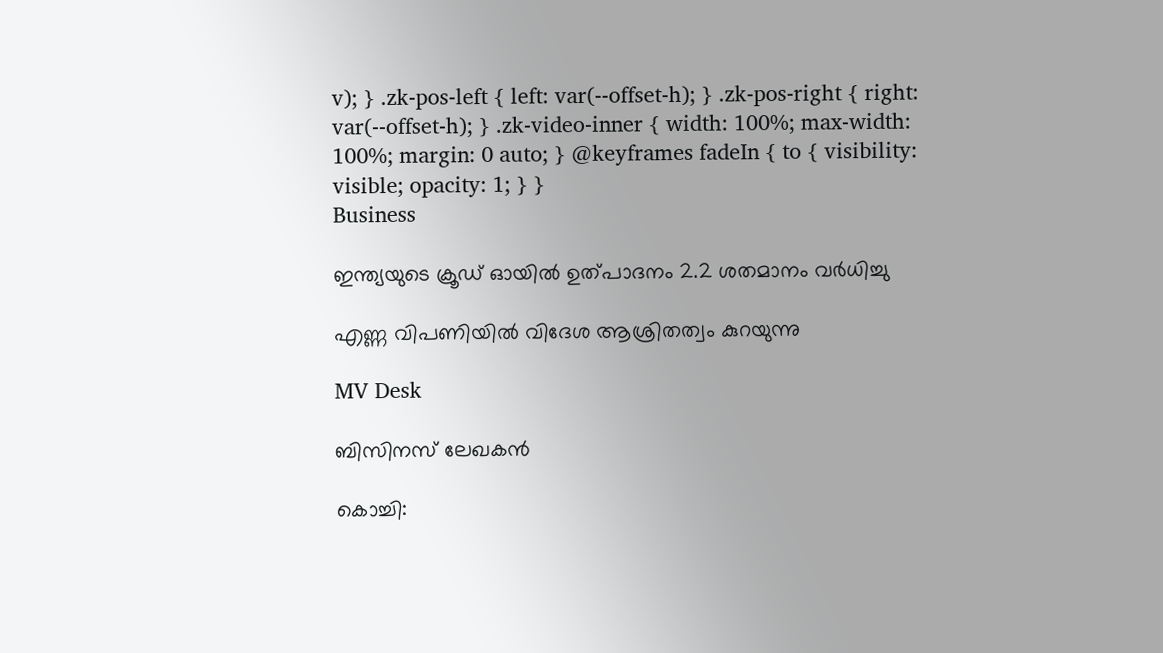v); } .zk-pos-left { left: var(--offset-h); } .zk-pos-right { right: var(--offset-h); } .zk-video-inner { width: 100%; max-width: 100%; margin: 0 auto; } @keyframes fadeIn { to { visibility: visible; opacity: 1; } }
Business

ഇന്ത്യയുടെ ക്രൂഡ് ഓയിൽ ഉത്പാദനം 2.2 ശതമാനം വർധിച്ചു

എണ്ണ വിപണിയില്‍ വിദേശ ആശ്രിതത്വം കുറയുന്നു

MV Desk

ബിസിനസ് ലേഖകൻ

കൊച്ചി: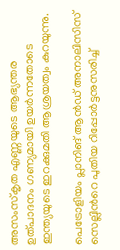അസംസ്കൃത എണ്ണയുടെ ആഭ്യന്തര ഉത്പാദനം ഗണ്യമായി ഉയര്‍ന്നതോടെ ഇന്ത്യയുടെ ഇറക്കുമതി ആശ്രയത്വം കുറയുന്നു.

പെട്രോളിയം പ്ലാനിങ് ആന്‍ഡ് അനാലിസിസ് സെല്ലിന്‍റെ പുതിയ റിപ്പോര്‍ട്ടനുസരിച്ച്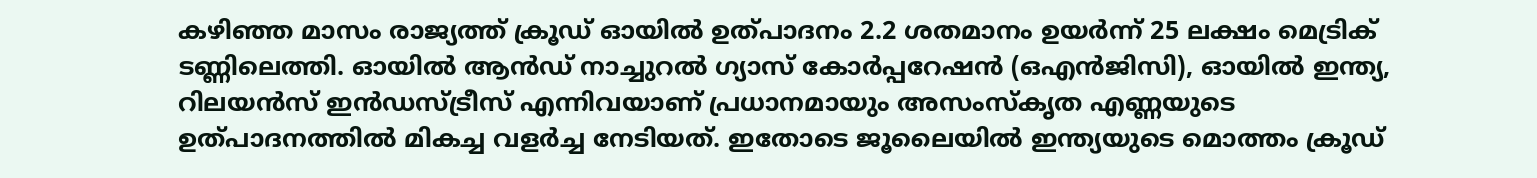കഴിഞ്ഞ മാസം രാജ്യത്ത് ക്രൂഡ് ഓയില്‍ ഉത്പാദനം 2.2 ശതമാനം ഉയര്‍ന്ന് 25 ലക്ഷം മെട്രിക് ടണ്ണിലെത്തി. ഓയില്‍ ആന്‍ഡ് നാച്ചുറല്‍ ഗ്യാസ് കോര്‍പ്പറേഷന്‍ (ഒഎന്‍ജിസി), ഓയില്‍ ഇന്ത്യ, റിലയന്‍സ് ഇന്‍ഡസ്ട്രീസ് എന്നിവയാണ് പ്രധാനമായും അസംസ്കൃത എണ്ണയുടെ ഉത്പാദനത്തില്‍ മികച്ച വളര്‍ച്ച നേടിയത്. ഇതോടെ ജൂലൈയില്‍ ഇന്ത്യയുടെ മൊത്തം ക്രൂഡ്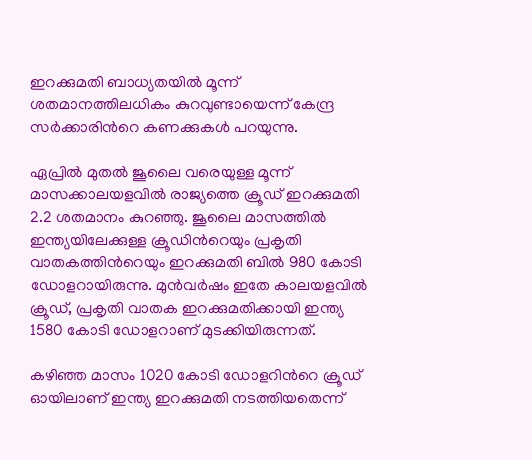ഇറക്കുമതി ബാധ്യതയില്‍ മൂന്ന് ശതമാനത്തിലധികം കുറവുണ്ടായെന്ന് കേന്ദ്ര സര്‍ക്കാരിന്‍റെ കണക്കുകള്‍ പറയുന്നു.

ഏപ്രില്‍ മുതല്‍ ജൂലൈ വരെയുള്ള മൂന്ന് മാസക്കാലയളവില്‍ രാജ്യത്തെ ക്രൂഡ് ഇറക്കുമതി 2.2 ശതമാനം കുറഞ്ഞു. ജൂലൈ മാസത്തില്‍ ഇന്ത്യയിലേക്കുള്ള ക്രൂഡിന്‍റെയും പ്രകൃതി വാതകത്തിന്‍റെയും ഇറക്കുമതി ബില്‍ 980 കോടി ഡോളറായിരുന്നു. മുന്‍വര്‍ഷം ഇതേ കാലയളവില്‍ ക്രൂഡ്, പ്രകൃതി വാതക ഇറക്കുമതിക്കായി ഇന്ത്യ 1580 കോടി ഡോളറാണ് മുടക്കിയിരുന്നത്.

കഴിഞ്ഞ മാസം 1020 കോടി ഡോളറിന്‍റെ ക്രൂഡ് ഓയിലാണ് ഇന്ത്യ ഇറക്കുമതി നടത്തിയതെന്ന്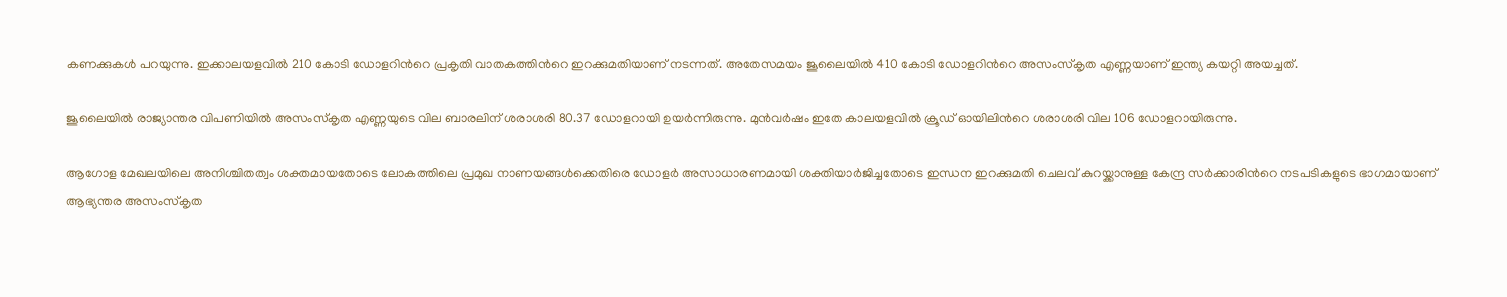കണക്കുകള്‍ പറയുന്നു. ഇക്കാലയളവില്‍ 210 കോടി ഡോളറിന്‍റെ പ്രകൃതി വാതകത്തിന്‍റെ ഇറക്കുമതിയാണ് നടന്നത്. അതേസമയം ജൂലൈയില്‍ 410 കോടി ഡോളറിന്‍റെ അസംസ്കൃത എണ്ണയാണ് ഇന്ത്യ കയറ്റി അയച്ചത്.

ജൂലൈയില്‍ രാജ്യാന്തര വിപണിയില്‍ അസംസ്കൃത എണ്ണയുടെ വില ബാരലിന് ശരാശരി 80.37 ഡോളറായി ഉയര്‍ന്നിരുന്നു. മുന്‍വര്‍ഷം ഇതേ കാലയളവില്‍ ക്രൂഡ് ഓയിലിന്‍റെ ശരാശരി വില 106 ഡോളറായിരുന്നു.

ആഗോള മേഖലയിലെ അനിശ്ചിതത്വം ശക്തമായതോടെ ലോകത്തിലെ പ്രമുഖ നാണയങ്ങള്‍ക്കെതിരെ ഡോളര്‍ അസാധാരണമായി ശക്തിയാര്‍ജിച്ചതോടെ ഇന്ധന ഇറക്കുമതി ചെലവ് കുറയ്ക്കാനുള്ള കേന്ദ്ര സര്‍ക്കാരിന്‍റെ നടപടികളുടെ ഭാഗമായാണ് ആഭ്യന്തര അസംസ്കൃത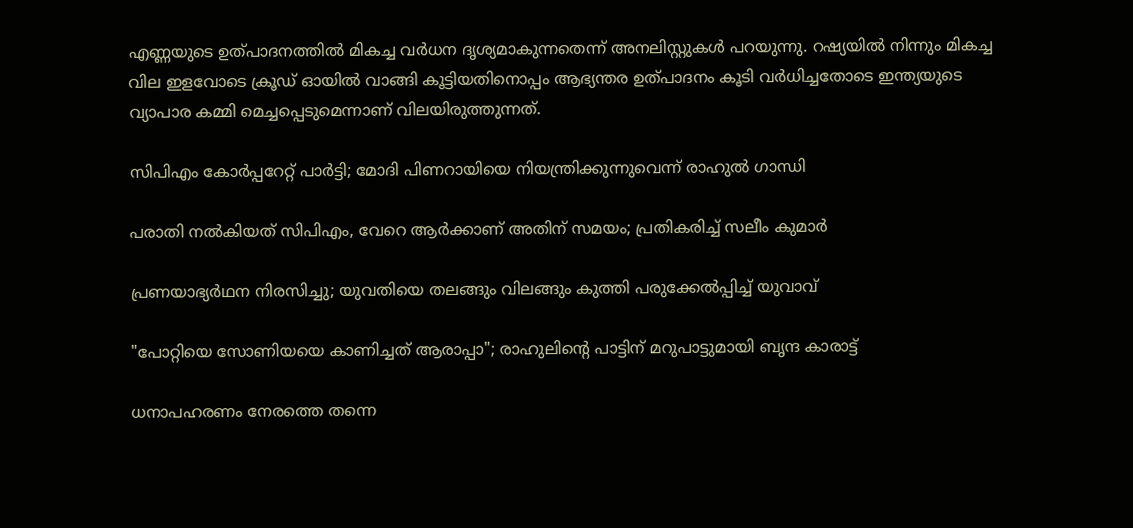എണ്ണയുടെ ഉത്പാദനത്തില്‍ മികച്ച വർധന ദൃശ്യമാകുന്നതെന്ന് അനലിസ്റ്റുകള്‍ പറയുന്നു. റഷ്യയില്‍ നിന്നും മികച്ച വില ഇളവോടെ ക്രൂഡ് ഓയില്‍ വാങ്ങി കൂട്ടിയതിനൊപ്പം ആഭ്യന്തര ഉത്പാദനം കൂടി വർധിച്ചതോടെ ഇന്ത്യയുടെ വ്യാപാര കമ്മി മെച്ചപ്പെടുമെന്നാണ് വിലയിരുത്തുന്നത്.

സിപിഎം കോർപ്പറേറ്റ് പാർട്ടി; മോദി പിണറായിയെ നിയന്ത്രിക്കുന്നുവെന്ന് രാഹുൽ ഗാന്ധി

പരാതി നൽകിയത് സിപിഎം, വേറെ ആർക്കാണ് അതിന് സമയം; പ്രതികരിച്ച് സലീം കുമാർ

പ്രണയാഭ്യർഥന നിരസിച്ചു; യുവതിയെ തലങ്ങും വിലങ്ങും കുത്തി പരുക്കേൽപ്പിച്ച് യുവാവ്

"പോറ്റിയെ സോണിയയെ കാണിച്ചത് ആരാപ്പാ"; രാഹുലിന്‍റെ പാട്ടിന് മറുപാട്ടുമായി ബൃന്ദ കാരാട്ട്

ധനാപഹരണം നേരത്തെ തന്നെ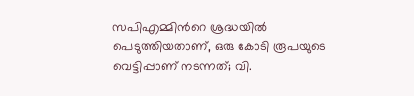സപിഎമ്മിന്‍റെ ശ്രദ്ധയിൽ പെടുത്തിയതാണ്, ഒരു കോടി രൂപയുടെ വെട്ടിപ്പാണ് നടന്നത്; വി.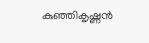കുഞ്ഞികൃഷ്ണൻ